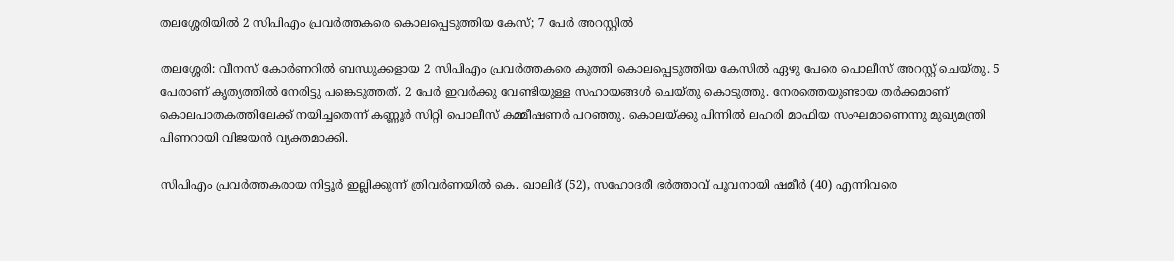തലശ്ശേരിയില്‍ 2 സിപിഎം പ്രവര്‍ത്തകരെ കൊലപ്പെടുത്തിയ കേസ്; 7 പേര്‍ അറസ്റ്റില്‍

തലശ്ശേരി: വീനസ് കോര്‍ണറില്‍ ബന്ധുക്കളായ 2 സിപിഎം പ്രവര്‍ത്തകരെ കുത്തി കൊലപ്പെടുത്തിയ കേസില്‍ ഏഴു പേരെ പൊലീസ് അറസ്റ്റ് ചെയ്തു. 5 പേരാണ് കൃത്യത്തില്‍ നേരിട്ടു പങ്കെടുത്തത്. 2 പേര്‍ ഇവര്‍ക്കു വേണ്ടിയുള്ള സഹായങ്ങള്‍ ചെയ്തു കൊടുത്തു. നേരത്തെയുണ്ടായ തര്‍ക്കമാണ് കൊലപാതകത്തിലേക്ക് നയിച്ചതെന്ന് കണ്ണൂര്‍ സിറ്റി പൊലീസ് കമ്മീഷണര്‍ പറഞ്ഞു. കൊലയ്ക്കു പിന്നില്‍ ലഹരി മാഫിയ സംഘമാണെന്നു മുഖ്യമന്ത്രി പിണറായി വിജയന്‍ വ്യക്തമാക്കി.

സിപിഎം പ്രവര്‍ത്തകരായ നിട്ടൂര്‍ ഇല്ലിക്കുന്ന് ത്രിവര്‍ണയില്‍ കെ. ഖാലിദ് (52), സഹോദരീ ഭര്‍ത്താവ് പൂവനായി ഷമീര്‍ (40) എന്നിവരെ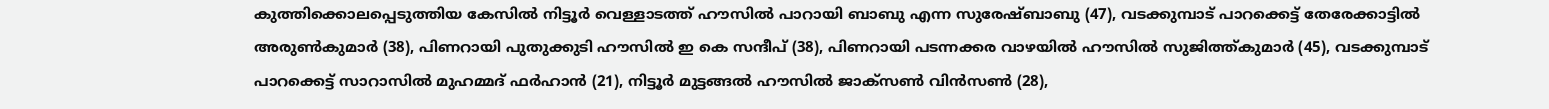കുത്തിക്കൊലപ്പെടുത്തിയ കേസില്‍ നിട്ടൂര്‍ വെള്ളാടത്ത് ഹൗസില്‍ പാറായി ബാബു എന്ന സുരേഷ്ബാബു (47), വടക്കുമ്പാട് പാറക്കെട്ട് തേരേക്കാട്ടില്‍ അരുണ്‍കുമാര്‍ (38), പിണറായി പുതുക്കുടി ഹൗസില്‍ ഇ കെ സന്ദീപ് (38), പിണറായി പടന്നക്കര വാഴയില്‍ ഹൗസില്‍ സുജിത്ത്കുമാര്‍ (45), വടക്കുമ്പാട് പാറക്കെട്ട് സാറാസില്‍ മുഹമ്മദ് ഫര്‍ഹാന്‍ (21), നിട്ടൂര്‍ മുട്ടങ്ങല്‍ ഹൗസില്‍ ജാക്‌സണ്‍ വിന്‍സണ്‍ (28),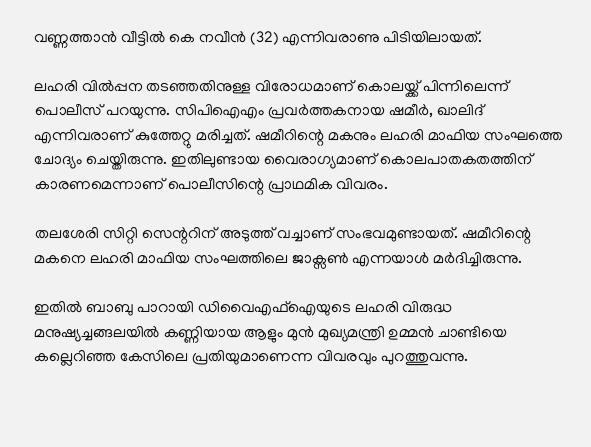വണ്ണത്താന്‍ വീട്ടില്‍ കെ നവീന്‍ (32) എന്നിവരാണു പിടിയിലായത്.

ലഹരി വില്‍പ്പന തടഞ്ഞതിനുള്ള വിരോധമാണ് കൊലയ്ക്ക് പിന്നിലെന്ന് പൊലീസ് പറയുന്നു. സിപിഐഎം പ്രവര്‍ത്തകനായ ഷമീര്‍, ഖാലിദ് എന്നിവരാണ് കുത്തേറ്റു മരിച്ചത്. ഷമീറിന്റെ മകനും ലഹരി മാഫിയ സംഘത്തെ ചോദ്യം ചെയ്തിരുന്നു. ഇതിലുണ്ടായ വൈരാഗ്യമാണ് കൊലപാതകതത്തിന് കാരണമെന്നാണ് പൊലീസിന്റെ പ്രാഥമിക വിവരം.

തലശേരി സിറ്റി സെന്ററിന് അടുത്ത് വച്ചാണ് സംഭവമുണ്ടായത്. ഷമീറിന്റെ മകനെ ലഹരി മാഫിയ സംഘത്തിലെ ജാക്സണ്‍ എന്നയാള്‍ മര്‍ദിച്ചിരുന്നു.

ഇതില്‍ ബാബു പാറായി ഡിവൈഎഫ്‌ഐയുടെ ലഹരി വിരുദ്ധ മനുഷ്യച്ചങ്ങലയില്‍ കണ്ണിയായ ആളും മുന്‍ മുഖ്യമന്ത്രി ഉമ്മന്‍ ചാണ്ടിയെ കല്ലെറിഞ്ഞ കേസിലെ പ്രതിയുമാണെന്ന വിവരവും പുറത്തുവന്നു.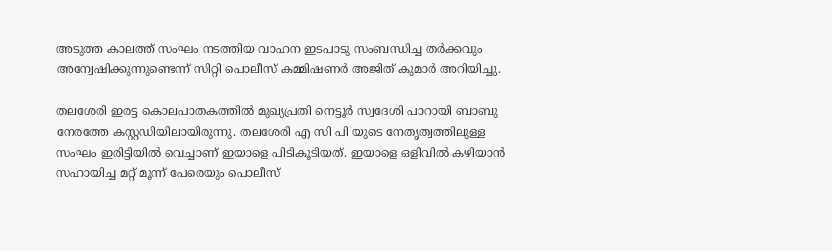അടുത്ത കാലത്ത് സംഘം നടത്തിയ വാഹന ഇടപാടു സംബന്ധിച്ച തര്‍ക്കവും അന്വേഷിക്കുന്നുണ്ടെന്ന് സിറ്റി പൊലീസ് കമ്മിഷണര്‍ അജിത് കുമാര്‍ അറിയിച്ചു.

തലശേരി ഇരട്ട കൊലപാതകത്തില്‍ മുഖ്യപ്രതി നെട്ടൂര്‍ സ്വദേശി പാറായി ബാബു നേരത്തേ കസ്റ്റഡിയിലായിരുന്നു. തലശേരി എ സി പി യുടെ നേതൃത്വത്തിലുള്ള സംഘം ഇരിട്ടിയില്‍ വെച്ചാണ് ഇയാളെ പിടികൂടിയത്. ഇയാളെ ഒളിവില്‍ കഴിയാന്‍ സഹായിച്ച മറ്റ് മൂന്ന് പേരെയും പൊലീസ്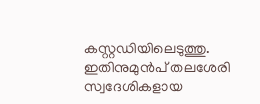കസ്റ്റഡിയിലെടുത്തു. ഇതിനുമുന്‍പ് തലശേരി സ്വദേശികളായ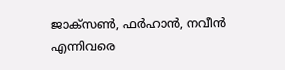ജാക്സണ്‍, ഫര്‍ഹാന്‍, നവീന്‍ എന്നിവരെ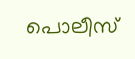പൊലീസ്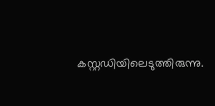കസ്റ്റഡിയിലെടുത്തിരുന്നു.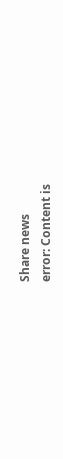Share news
error: Content is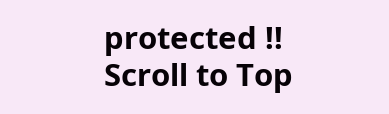protected !!
Scroll to Top